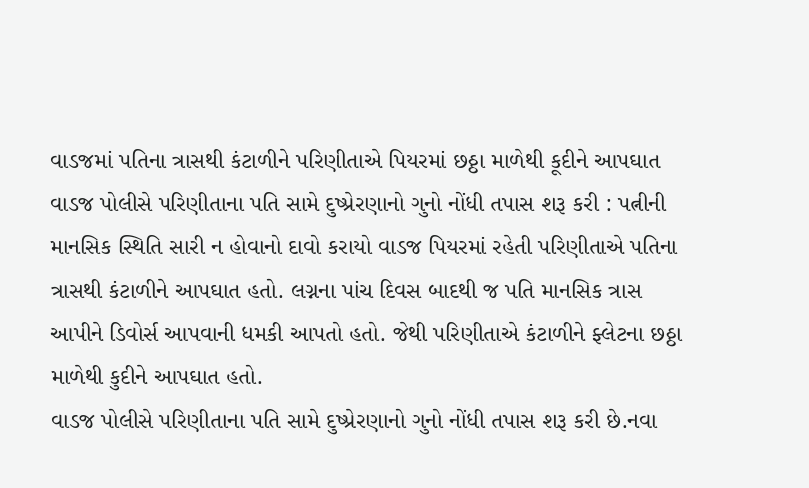વાડજમાં પતિના ત્રાસથી કંટાળીને પરિણીતાએ પિયરમાં છઠ્ઠા માળેથી કૂદીને આપઘાત વાડજ પોલીસે પરિણીતાના પતિ સામે દુષ્પ્રેરણાનો ગુનો નોંધી તપાસ શરૂ કરી : પત્નીની માનસિક સ્થિતિ સારી ન હોવાનો દાવો કરાયો વાડજ પિયરમાં રહેતી પરિણીતાએ પતિના ત્રાસથી કંટાળીને આપઘાત હતો. લગ્નના પાંચ દિવસ બાદથી જ પતિ માનસિક ત્રાસ આપીને ડિવોર્સ આપવાની ધમકી આપતો હતો. જેથી પરિણીતાએ કંટાળીને ફ્લેટના છઠ્ઠા માળેથી કુદીને આપઘાત હતો.
વાડજ પોલીસે પરિણીતાના પતિ સામે દુષ્પ્રેરણાનો ગુનો નોંધી તપાસ શરૂ કરી છે.નવા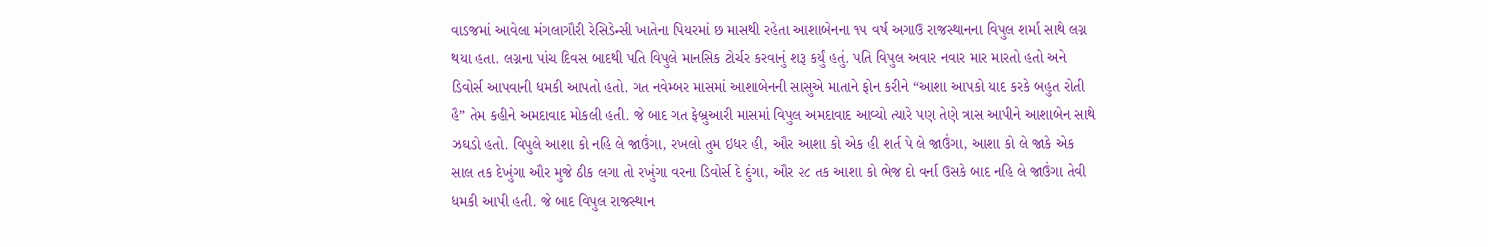વાડજમાં આવેલા મંગલાગૌરી રેસિડેન્સી ખાતેના પિયરમાં છ માસથી રહેતા આશાબેનના ૧૫ વર્ષ અગાઉ રાજસ્થાનના વિપુલ શર્મા સાથે લગ્ન થયા હતા. લગ્નના પાંચ દિવસ બાદથી પતિ વિપુલે માનસિક ટોર્ચર કરવાનું શરૂ કર્યું હતું. પતિ વિપુલ અવાર નવાર માર મારતો હતો અને ડિવોર્સ આપવાની ધમકી આપતો હતો. ગત નવેમ્બર માસમાં આશાબેનની સાસુએ માતાને ફોન કરીને “આશા આપકો યાદ કરકે બહુત રોતી હૈ” તેમ કહીને અમદાવાદ મોકલી હતી. જે બાદ ગત ફેબ્રુઆરી માસમાં વિપુલ અમદાવાદ આવ્યો ત્યારે પણ તેણે ત્રાસ આપીને આશાબેન સાથે ઝઘડો હતો. વિપુલે આશા કો નહિ લે જાઉંગા, રખલો તુમ ઇધર હી, ઔર આશા કો એક હી શર્ત પે લે જાઉંગા, આશા કો લે જાકે એક સાલ તક દેખુંગા ઔર મુજે ઠીક લગા તો રખુંગા વરના ડિવોર્સ દે દુંગા, ઔર ૨૮ તક આશા કો ભેજ દો વર્ના ઉસકે બાદ નહિ લે જાઉંગા તેવી ધમકી આપી હતી. જે બાદ વિપુલ રાજસ્થાન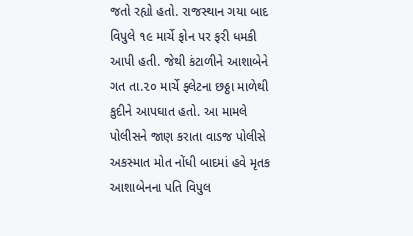જતો રહ્યો હતો. રાજસ્થાન ગયા બાદ વિપુલે ૧૯ માર્ચે ફોન પર ફરી ધમકી આપી હતી. જેથી કંટાળીને આશાબેને ગત તા.૨૦ માર્ચે ફ્લેટના છઠ્ઠા માળેથી કુદીને આપઘાત હતો. આ મામલે પોલીસને જાણ કરાતા વાડજ પોલીસે અકસ્માત મોત નોંધી બાદમાં હવે મૃતક આશાબેનના પતિ વિપુલ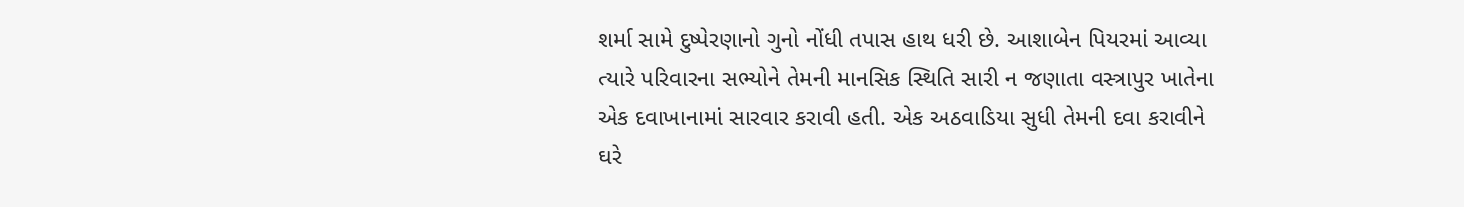શર્મા સામે દુષ્પેરણાનો ગુનો નોંધી તપાસ હાથ ધરી છે. આશાબેન પિયરમાં આવ્યા ત્યારે પરિવારના સભ્યોને તેમની માનસિક સ્થિતિ સારી ન જણાતા વસ્ત્રાપુર ખાતેના એક દવાખાનામાં સારવાર કરાવી હતી. એક અઠવાડિયા સુધી તેમની દવા કરાવીને ઘરે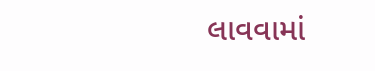લાવવામાં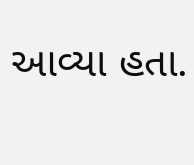આવ્યા હતા.